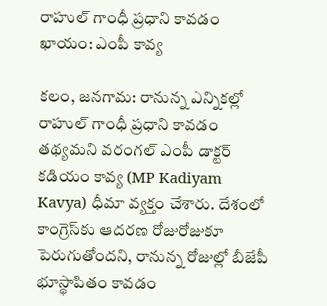రాహుల్ గాంధీ ప్రధాని కావడం ఖాయం: ఎంపీ కావ్య

కలం, జనగామ: రానున్న ఎన్నికల్లో రాహుల్‌ గాంధీ ప్రధాని కావడం తథ్యమని వరంగల్‌ ఎంపీ డాక్టర్ కడియం కావ్య (MP Kadiyam Kavya) ధీమా వ్యక్తం చేశారు. దేశంలో కాంగ్రెస్‌కు ఆదరణ రోజురోజుకూ పెరుగుతోందని, రానున్న రోజుల్లో బీజేపీ భూస్థాపితం కావడం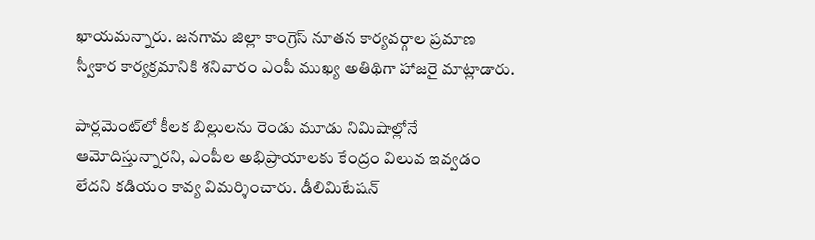ఖాయమన్నారు. జనగామ జిల్లా కాంగ్రెస్‌ నూతన కార్యవర్గాల ప్రమాణ స్వీకార కార్యక్రమానికి శనివారం ఎంపీ ముఖ్య అతిథిగా హాజరై మాట్లాడారు.

పార్లమెంట్‌లో కీలక బిల్లులను రెండు మూడు నిమిషాల్లోనే ఆమోదిస్తున్నారని, ఎంపీల అభిప్రాయాలకు కేంద్రం విలువ ఇవ్వడం లేదని కడియం కావ్య విమర్శించారు. డీలిమిటేషన్‌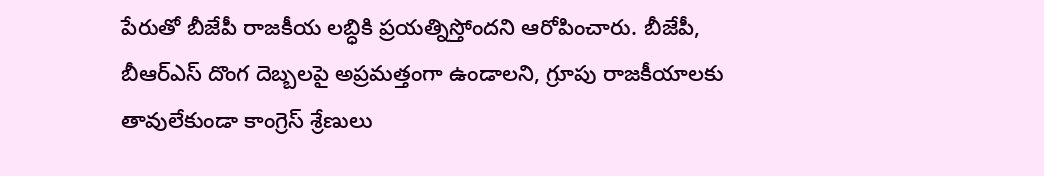పేరుతో బీజేపీ రాజకీయ లబ్ధికి ప్రయత్నిస్తోందని ఆరోపించారు. బీజేపీ, బీఆర్‌ఎస్‌ దొంగ దెబ్బలపై అప్రమత్తంగా ఉండాలని, గ్రూపు రాజకీయాలకు తావులేకుండా కాంగ్రెస్‌ శ్రేణులు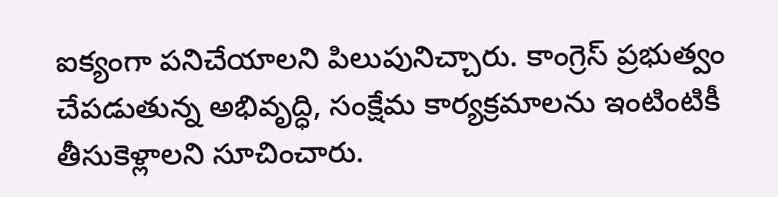ఐక్యంగా పనిచేయాలని పిలుపునిచ్చారు. కాంగ్రెస్‌ ప్రభుత్వం చేపడుతున్న అభివృద్ధి, సంక్షేమ కార్యక్రమాలను ఇంటింటికీ తీసుకెళ్లాలని సూచించారు.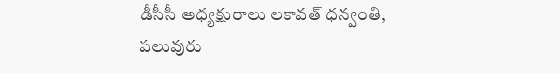డీసీసీ అధ్యక్షురాలు లకావత్‌ ధన్వంతి, పలువురు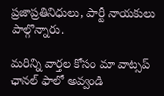ప్రజాప్రతినిధులు, పార్టీ నాయకులు పాల్గొన్నారు.

మ‌రిన్ని వార్త‌ల కోసం మా వాట్స‌ప్ ఛాన‌ల్ ఫాలో అవ్వండి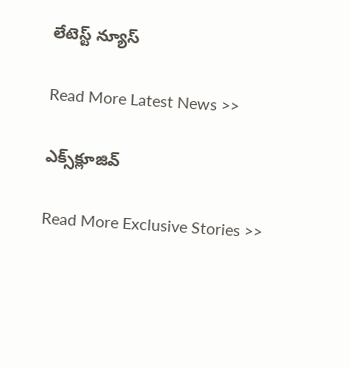లేటెస్ట్ న్యూస్‌

Read More Latest News >>

ఎక్స్‌క్లూజివ్‌

Read More Exclusive Stories >>